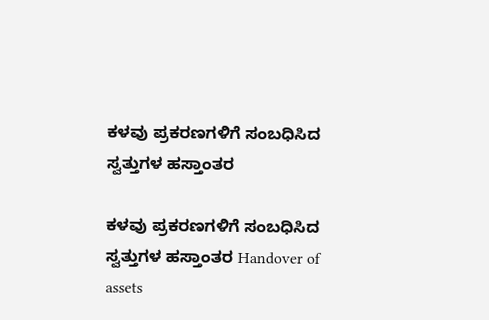ಕಳವು ಪ್ರಕರಣಗಳಿಗೆ ಸಂಬಧಿಸಿದ ಸ್ವತ್ತುಗಳ ಹಸ್ತಾಂತರ

ಕಳವು ಪ್ರಕರಣಗಳಿಗೆ ಸಂಬಧಿಸಿದ ಸ್ವತ್ತುಗಳ ಹಸ್ತಾಂತರ Handover of assets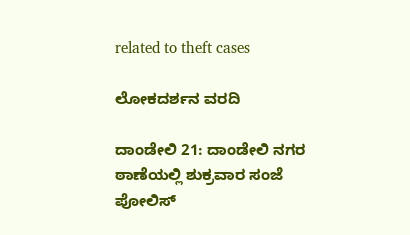related to theft cases

ಲೋಕದರ್ಶನ ವರದಿ

ದಾಂಡೇಲಿ 21: ದಾಂಡೇಲಿ ನಗರ ಠಾಣೆಯಲ್ಲಿ ಶುಕ್ರವಾರ ಸಂಜೆ ಪೋಲಿಸ್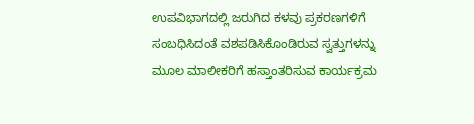ಉಪವಿಭಾಗದಲ್ಲಿ ಜರುಗಿದ ಕಳವು ಪ್ರಕರಣಗಳಿಗೆ ಸಂಬಧಿಸಿದಂತೆ ವಶಪಡಿಸಿಕೊಂಡಿರುವ ಸ್ವತ್ತುಗಳನ್ನು ಮೂಲ ಮಾಲೀಕರಿಗೆ ಹಸ್ತಾಂತರಿಸುವ ಕಾರ್ಯಕ್ರಮ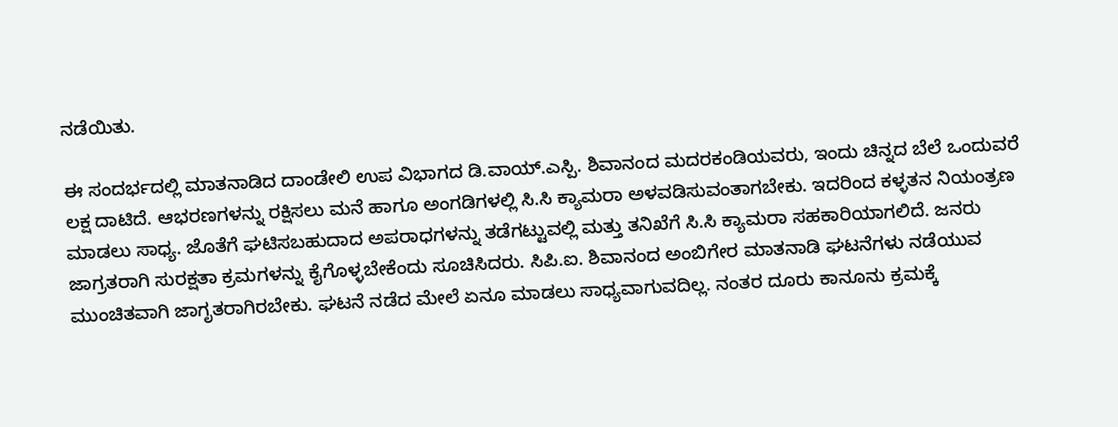ನಡೆಯಿತು.

ಈ ಸಂದರ್ಭದಲ್ಲಿ ಮಾತನಾಡಿದ ದಾಂಡೇಲಿ ಉಪ ವಿಭಾಗದ ಡಿ.ವಾಯ್‌.ಎಸ್ಪಿ. ಶಿವಾನಂದ ಮದರಕಂಡಿಯವರು, ಇಂದು ಚಿನ್ನದ ಬೆಲೆ ಒಂದುವರೆ ಲಕ್ಷ ದಾಟಿದೆ. ಆಭರಣಗಳನ್ನು ರಕ್ಷಿಸಲು ಮನೆ ಹಾಗೂ ಅಂಗಡಿಗಳಲ್ಲಿ ಸಿ.ಸಿ ಕ್ಯಾಮರಾ ಅಳವಡಿಸುವಂತಾಗಬೇಕು. ಇದರಿಂದ ಕಳ್ಳತನ ನಿಯಂತ್ರಣ ಮಾಡಲು ಸಾಧ್ಯ. ಜೊತೆಗೆ ಘಟಿಸಬಹುದಾದ ಅಪರಾಧಗಳನ್ನು ತಡೆಗಟ್ಟುವಲ್ಲಿ ಮತ್ತು ತನಿಖೆಗೆ ಸಿ.ಸಿ ಕ್ಯಾಮರಾ ಸಹಕಾರಿಯಾಗಲಿದೆ. ಜನರು ಜಾಗ್ರತರಾಗಿ ಸುರಕ್ಷತಾ ಕ್ರಮಗಳನ್ನು ಕೈಗೊಳ್ಳಬೇಕೆಂದು ಸೂಚಿಸಿದರು. ಸಿಪಿ.ಐ. ಶಿವಾನಂದ ಅಂಬಿಗೇರ ಮಾತನಾಡಿ ಘಟನೆಗಳು ನಡೆಯುವ ಮುಂಚಿತವಾಗಿ ಜಾಗೃತರಾಗಿರಬೇಕು. ಘಟನೆ ನಡೆದ ಮೇಲೆ ಏನೂ ಮಾಡಲು ಸಾಧ್ಯವಾಗುವದಿಲ್ಲ. ನಂತರ ದೂರು ಕಾನೂನು ಕ್ರಮಕ್ಕೆ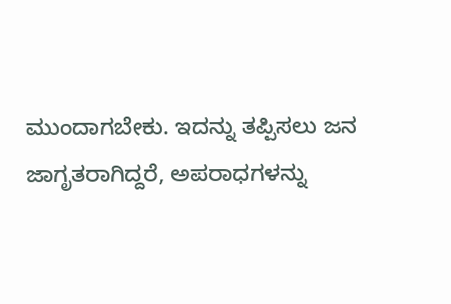ಮುಂದಾಗಬೇಕು. ಇದನ್ನು ತಪ್ಪಿಸಲು ಜನ  ಜಾಗೃತರಾಗಿದ್ದರೆ, ಅಪರಾಧಗಳನ್ನು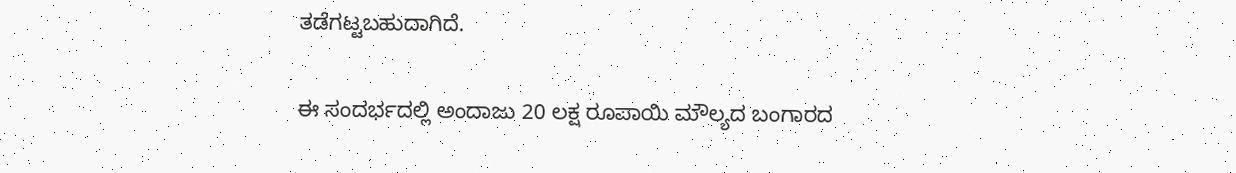ತಡೆಗಟ್ಟಬಹುದಾಗಿದೆ.

ಈ ಸಂದರ್ಭದಲ್ಲಿ ಅಂದಾಜು 20 ಲಕ್ಷ ರೂಪಾಯಿ ಮೌಲ್ಯದ ಬಂಗಾರದ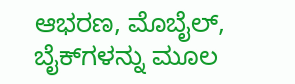ಆಭರಣ, ಮೊಬೈಲ್, ಬೈಕ್‌ಗಳನ್ನು ಮೂಲ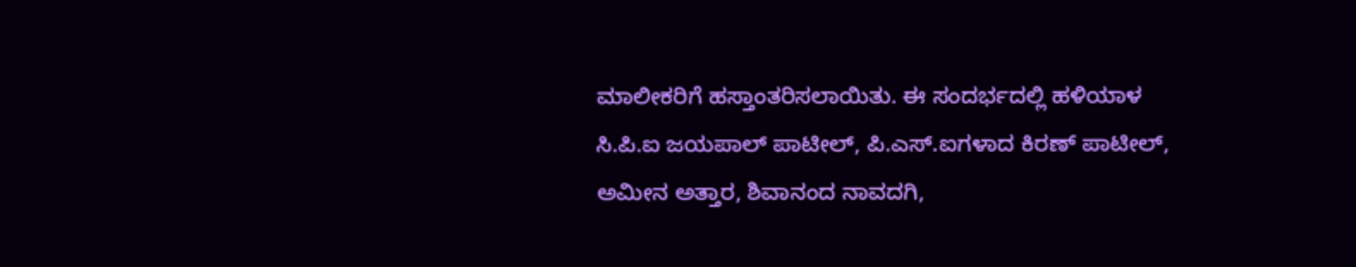ಮಾಲೀಕರಿಗೆ ಹಸ್ತಾಂತರಿಸಲಾಯಿತು. ಈ ಸಂದರ್ಭದಲ್ಲಿ ಹಳಿಯಾಳ ಸಿ.ಪಿ.ಐ ಜಯಪಾಲ್ ಪಾಟೀಲ್, ಪಿ.ಎಸ್‌.ಐಗಳಾದ ಕಿರಣ್ ಪಾಟೀಲ್, ಅಮೀನ ಅತ್ತಾರ, ಶಿವಾನಂದ ನಾವದಗಿ,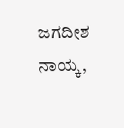ಜಗದೀಶ ನಾಯ್ಕ,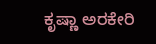ಕೃಷ್ಣಾ ಅರಕೇರಿ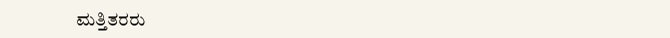ಮತ್ತಿತರರು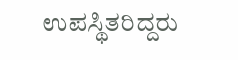ಉಪಸ್ಥಿತರಿದ್ದರು